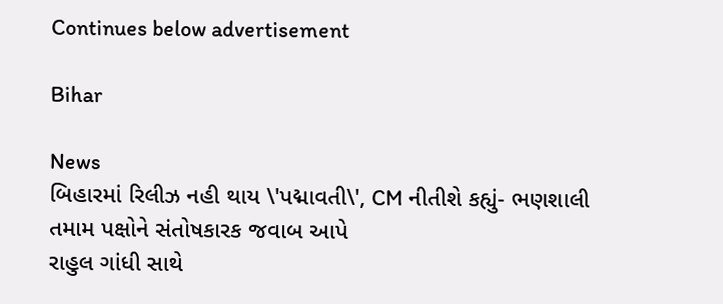Continues below advertisement

Bihar

News
બિહારમાં રિલીઝ નહી થાય \'પદ્માવતી\', CM નીતીશે કહ્યું- ભણશાલી તમામ પક્ષોને સંતોષકારક જવાબ આપે
રાહુલ ગાંધી સાથે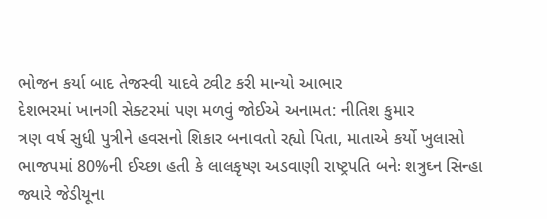ભોજન કર્યા બાદ તેજસ્વી યાદવે ટ્વીટ કરી માન્યો આભાર
દેશભરમાં ખાનગી સેક્ટરમાં પણ મળવું જોઈએ અનામત: નીતિશ કુમાર
ત્રણ વર્ષ સુધી પુત્રીને હવસનો શિકાર બનાવતો રહ્યો પિતા, માતાએ કર્યો ખુલાસો
ભાજપમાં 80%ની ઈચ્છા હતી કે લાલકૃષ્ણ અડવાણી રાષ્ટ્રપતિ બનેઃ શત્રુઘ્ન સિન્હા
જ્યારે જેડીયૂના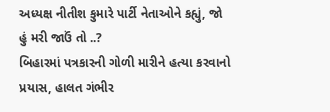અધ્યક્ષ નીતીશ કુમારે પાર્ટી નેતાઓને કહ્યું, જો હું મરી જાઉં તો ..?
બિહારમાં પત્રકારની ગોળી મારીને હત્યા કરવાનો પ્રયાસ, હાલત ગંભીર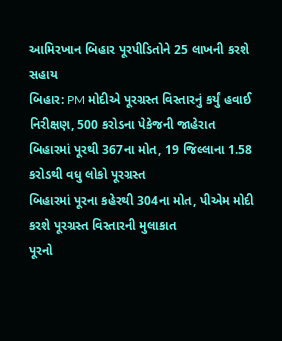આમિરખાન બિહાર પૂરપીડિતોને 25 લાખની કરશે સહાય
બિહાર: PM મોદીએ પૂરગ્રસ્ત વિસ્તારનું કર્યું હવાઈ નિરીક્ષણ, 500 કરોડના પેકેજની જાહેરાત
બિહારમાં પૂરથી 367ના મોત, 19 જિલ્લાના 1.58 કરોડથી વધુ લોકો પૂરગ્રસ્ત
બિહારમાં પૂરના કહેરથી 304ના મોત, પીએમ મોદી કરશે પૂરગ્રસ્ત વિસ્તારની મુલાકાત
પૂરનો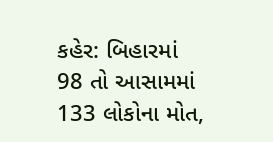કહેર: બિહારમાં 98 તો આસામમાં 133 લોકોના મોત,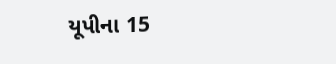યૂપીના 15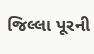જિલ્લા પૂરની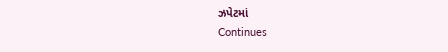ઝપેટમાં
Continues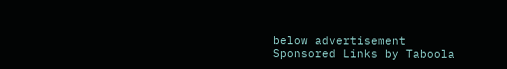below advertisement
Sponsored Links by Taboola